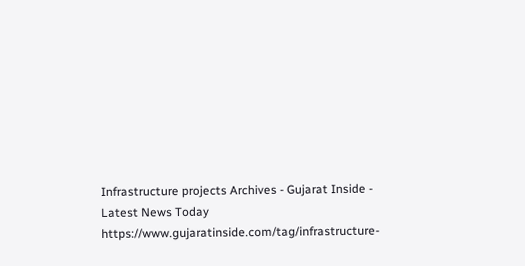Infrastructure projects Archives - Gujarat Inside - Latest News Today https://www.gujaratinside.com/tag/infrastructure-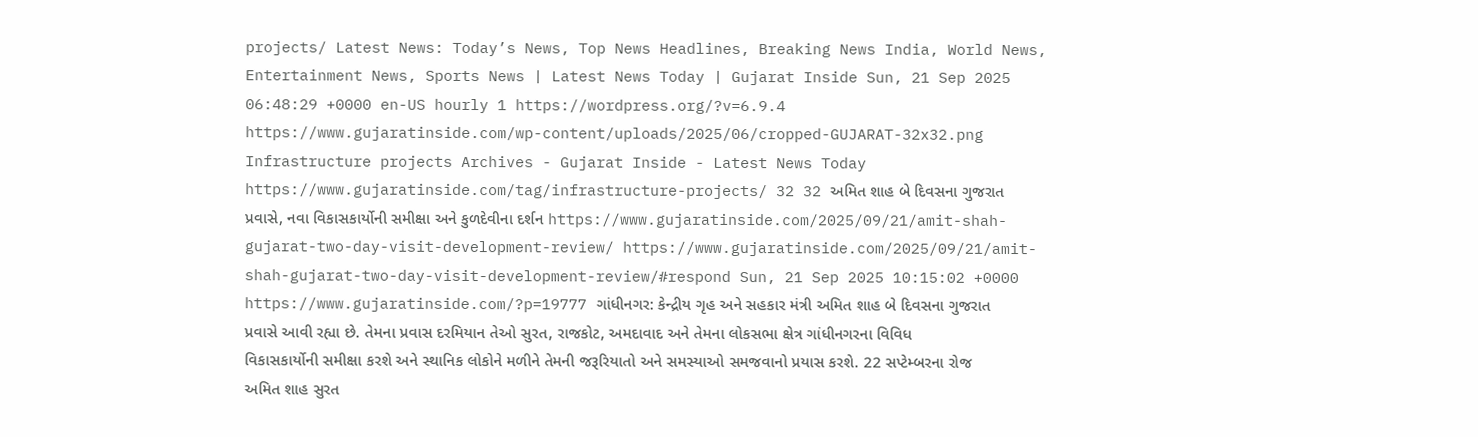projects/ Latest News: Today’s News, Top News Headlines, Breaking News India, World News, Entertainment News, Sports News | Latest News Today | Gujarat Inside Sun, 21 Sep 2025 06:48:29 +0000 en-US hourly 1 https://wordpress.org/?v=6.9.4 https://www.gujaratinside.com/wp-content/uploads/2025/06/cropped-GUJARAT-32x32.png Infrastructure projects Archives - Gujarat Inside - Latest News Today https://www.gujaratinside.com/tag/infrastructure-projects/ 32 32 અમિત શાહ બે દિવસના ગુજરાત પ્રવાસે, નવા વિકાસકાર્યોની સમીક્ષા અને કુળદેવીના દર્શન https://www.gujaratinside.com/2025/09/21/amit-shah-gujarat-two-day-visit-development-review/ https://www.gujaratinside.com/2025/09/21/amit-shah-gujarat-two-day-visit-development-review/#respond Sun, 21 Sep 2025 10:15:02 +0000 https://www.gujaratinside.com/?p=19777 ગાંધીનગર: કેન્દ્રીય ગૃહ અને સહકાર મંત્રી અમિત શાહ બે દિવસના ગુજરાત પ્રવાસે આવી રહ્યા છે. તેમના પ્રવાસ દરમિયાન તેઓ સુરત, રાજકોટ, અમદાવાદ અને તેમના લોકસભા ક્ષેત્ર ગાંધીનગરના વિવિધ વિકાસકાર્યોની સમીક્ષા કરશે અને સ્થાનિક લોકોને મળીને તેમની જરૂરિયાતો અને સમસ્યાઓ સમજવાનો પ્રયાસ કરશે. 22 સપ્ટેમ્બરના રોજ અમિત શાહ સુરત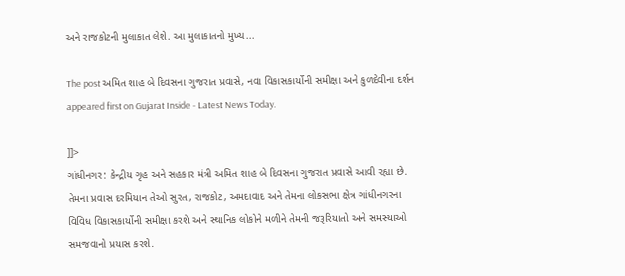અને રાજકોટની મુલાકાત લેશે. આ મુલાકાતનો મુખ્ય...

The post અમિત શાહ બે દિવસના ગુજરાત પ્રવાસે, નવા વિકાસકાર્યોની સમીક્ષા અને કુળદેવીના દર્શન appeared first on Gujarat Inside - Latest News Today.

]]>
ગાંધીનગર: કેન્દ્રીય ગૃહ અને સહકાર મંત્રી અમિત શાહ બે દિવસના ગુજરાત પ્રવાસે આવી રહ્યા છે. તેમના પ્રવાસ દરમિયાન તેઓ સુરત, રાજકોટ, અમદાવાદ અને તેમના લોકસભા ક્ષેત્ર ગાંધીનગરના વિવિધ વિકાસકાર્યોની સમીક્ષા કરશે અને સ્થાનિક લોકોને મળીને તેમની જરૂરિયાતો અને સમસ્યાઓ સમજવાનો પ્રયાસ કરશે.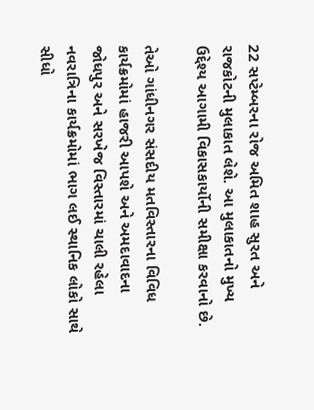22 સપ્ટેમ્બરના રોજ અમિત શાહ સુરત અને રાજકોટની મુલાકાત લેશે. આ મુલાકાતનો મુખ્ય ઉદ્દેશ્ય આગામી વિકાસકાર્યોની સમીક્ષા કરવાનો છે.

તેઓ ગાંધીનગર સંસદીય મતવિસ્તારના વિવિધ કાર્યક્રમોમાં હાજરી આપશે અને અમદાવાદના જોધપુર અને સરખેજ વિસ્તારમાં ચાલી રહેલા નવરાત્રિના કાર્યક્રમોમાં ભાગ લઈ સ્થાનિક લોકો સાથે સીધો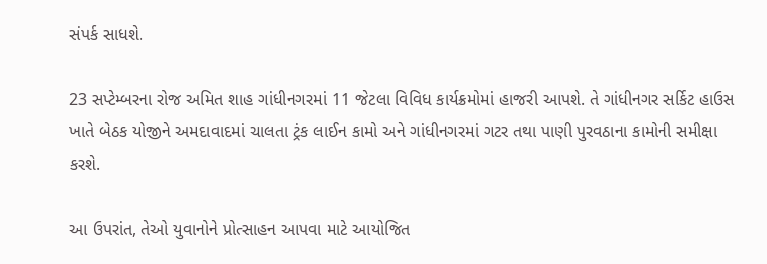સંપર્ક સાધશે.

23 સપ્ટેમ્બરના રોજ અમિત શાહ ગાંધીનગરમાં 11 જેટલા વિવિધ કાર્યક્રમોમાં હાજરી આપશે. તે ગાંધીનગર સર્કિટ હાઉસ ખાતે બેઠક યોજીને અમદાવાદમાં ચાલતા ટ્રંક લાઈન કામો અને ગાંધીનગરમાં ગટર તથા પાણી પુરવઠાના કામોની સમીક્ષા કરશે.

આ ઉપરાંત, તેઓ યુવાનોને પ્રોત્સાહન આપવા માટે આયોજિત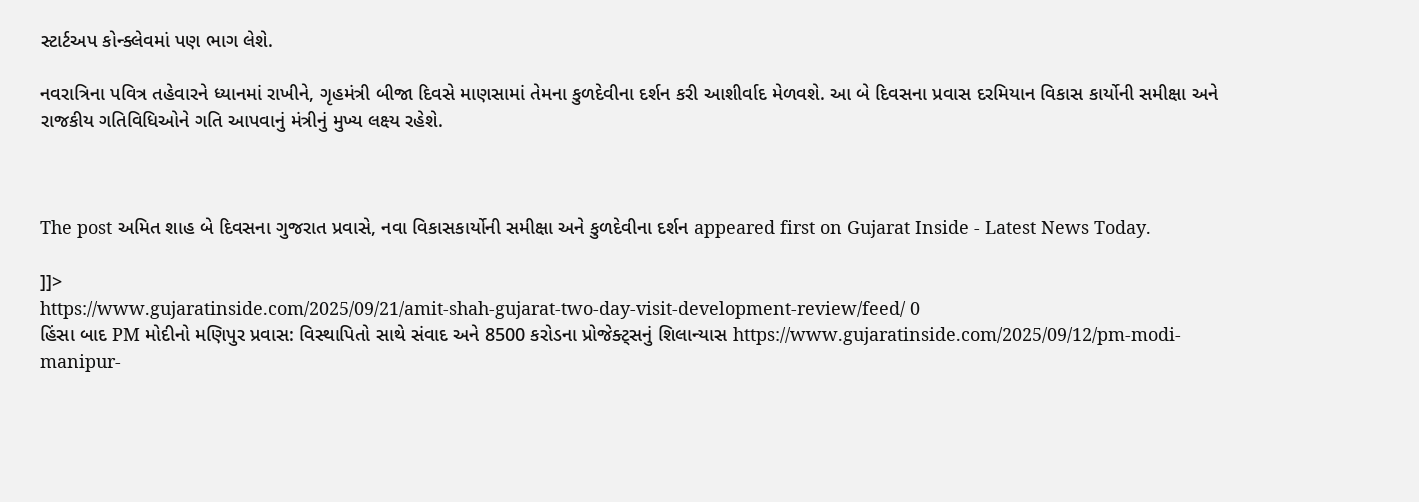સ્ટાર્ટઅપ કોન્ક્લેવમાં પણ ભાગ લેશે.

નવરાત્રિના પવિત્ર તહેવારને ધ્યાનમાં રાખીને, ગૃહમંત્રી બીજા દિવસે માણસામાં તેમના કુળદેવીના દર્શન કરી આશીર્વાદ મેળવશે. આ બે દિવસના પ્રવાસ દરમિયાન વિકાસ કાર્યોની સમીક્ષા અને રાજકીય ગતિવિધિઓને ગતિ આપવાનું મંત્રીનું મુખ્ય લક્ષ્ય રહેશે.



The post અમિત શાહ બે દિવસના ગુજરાત પ્રવાસે, નવા વિકાસકાર્યોની સમીક્ષા અને કુળદેવીના દર્શન appeared first on Gujarat Inside - Latest News Today.

]]>
https://www.gujaratinside.com/2025/09/21/amit-shah-gujarat-two-day-visit-development-review/feed/ 0
હિંસા બાદ PM મોદીનો મણિપુર પ્રવાસ: વિસ્થાપિતો સાથે સંવાદ અને 8500 કરોડના પ્રોજેક્ટ્સનું શિલાન્યાસ https://www.gujaratinside.com/2025/09/12/pm-modi-manipur-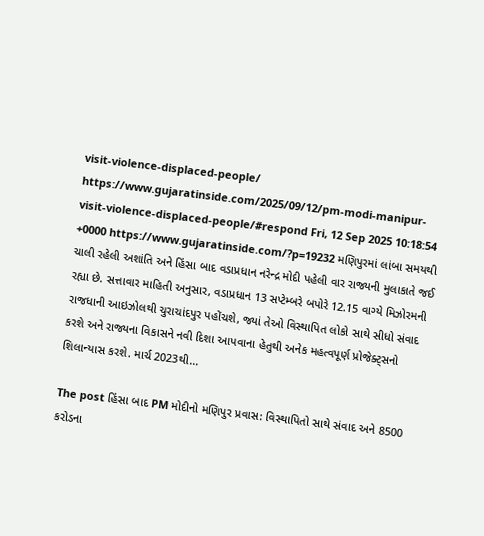visit-violence-displaced-people/ https://www.gujaratinside.com/2025/09/12/pm-modi-manipur-visit-violence-displaced-people/#respond Fri, 12 Sep 2025 10:18:54 +0000 https://www.gujaratinside.com/?p=19232 મણિપુરમાં લાંબા સમયથી ચાલી રહેલી અશાંતિ અને હિંસા બાદ વડાપ્રધાન નરેન્દ્ર મોદી પહેલી વાર રાજ્યની મુલાકાતે જઈ રહ્યા છે. સત્તાવાર માહિતી અનુસાર, વડાપ્રધાન 13 સપ્ટેમ્બરે બપોરે 12.15 વાગ્યે મિઝોરમની રાજધાની આઇઝોલથી ચુરાચાંદપુર પહોંચશે, જ્યાં તેઓ વિસ્થાપિત લોકો સાથે સીધો સંવાદ કરશે અને રાજ્યના વિકાસને નવી દિશા આપવાના હેતુથી અનેક મહત્વપૂર્ણ પ્રોજેક્ટ્સનો શિલાન્યાસ કરશે. માર્ચ 2023થી...

The post હિંસા બાદ PM મોદીનો મણિપુર પ્રવાસ: વિસ્થાપિતો સાથે સંવાદ અને 8500 કરોડના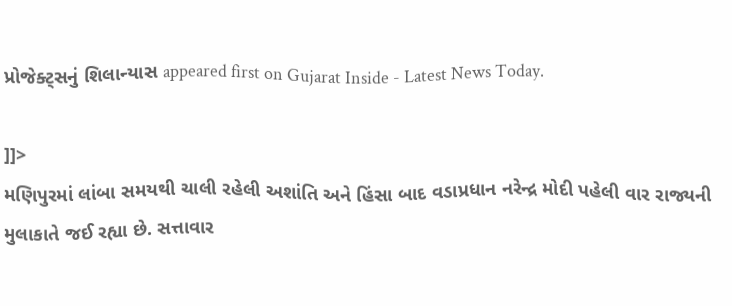પ્રોજેક્ટ્સનું શિલાન્યાસ appeared first on Gujarat Inside - Latest News Today.

]]>
મણિપુરમાં લાંબા સમયથી ચાલી રહેલી અશાંતિ અને હિંસા બાદ વડાપ્રધાન નરેન્દ્ર મોદી પહેલી વાર રાજ્યની મુલાકાતે જઈ રહ્યા છે. સત્તાવાર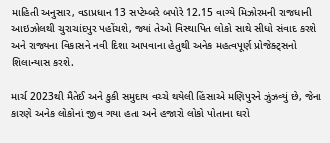માહિતી અનુસાર, વડાપ્રધાન 13 સપ્ટેમ્બરે બપોરે 12.15 વાગ્યે મિઝોરમની રાજધાની આઇઝોલથી ચુરાચાંદપુર પહોંચશે, જ્યાં તેઓ વિસ્થાપિત લોકો સાથે સીધો સંવાદ કરશે અને રાજ્યના વિકાસને નવી દિશા આપવાના હેતુથી અનેક મહત્વપૂર્ણ પ્રોજેક્ટ્સનો શિલાન્યાસ કરશે.

માર્ચ 2023થી મૈતેઈ અને કુકી સમુદાય વચ્ચે થયેલી હિંસાએ મણિપુરને ઝુંઝવ્યું છે, જેના કારણે અનેક લોકોનાં જીવ ગયા હતા અને હજારો લોકો પોતાના ઘરો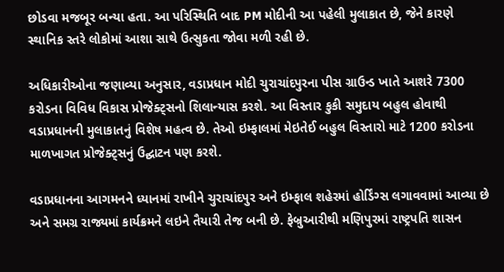છોડવા મજબૂર બન્યા હતા. આ પરિસ્થિતિ બાદ PM મોદીની આ પહેલી મુલાકાત છે, જેને કારણે સ્થાનિક સ્તરે લોકોમાં આશા સાથે ઉત્સુકતા જોવા મળી રહી છે.

અધિકારીઓના જણાવ્યા અનુસાર, વડાપ્રધાન મોદી ચુરાચાંદપુરના પીસ ગ્રાઉન્ડ ખાતે આશરે 7300 કરોડના વિવિધ વિકાસ પ્રોજેક્ટ્સનો શિલાન્યાસ કરશે. આ વિસ્તાર કુકી સમુદાય બહુલ હોવાથી વડાપ્રધાનની મુલાકાતનું વિશેષ મહત્વ છે. તેઓ ઇમ્ફાલમાં મેઇતેઈ બહુલ વિસ્તારો માટે 1200 કરોડના માળખાગત પ્રોજેક્ટ્સનું ઉદ્ઘાટન પણ કરશે.

વડાપ્રધાનના આગમનને ધ્યાનમાં રાખીને ચુરાચાંદપુર અને ઇમ્ફાલ શહેરમાં હોર્ડિંગ્સ લગાવવામાં આવ્યા છે અને સમગ્ર રાજ્યમાં કાર્યક્રમને લઇને તૈયારી તેજ બની છે. ફેબ્રુઆરીથી મણિપુરમાં રાષ્ટ્રપતિ શાસન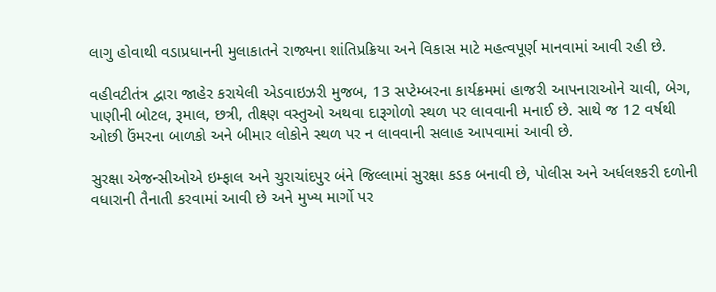લાગુ હોવાથી વડાપ્રધાનની મુલાકાતને રાજ્યના શાંતિપ્રક્રિયા અને વિકાસ માટે મહત્વપૂર્ણ માનવામાં આવી રહી છે.

વહીવટીતંત્ર દ્વારા જાહેર કરાયેલી એડવાઇઝરી મુજબ, 13 સપ્ટેમ્બરના કાર્યક્રમમાં હાજરી આપનારાઓને ચાવી, બેગ, પાણીની બોટલ, રૂમાલ, છત્રી, તીક્ષ્ણ વસ્તુઓ અથવા દારૂગોળો સ્થળ પર લાવવાની મનાઈ છે. સાથે જ 12 વર્ષથી ઓછી ઉંમરના બાળકો અને બીમાર લોકોને સ્થળ પર ન લાવવાની સલાહ આપવામાં આવી છે.

સુરક્ષા એજન્સીઓએ ઇમ્ફાલ અને ચુરાચાંદપુર બંને જિલ્લામાં સુરક્ષા કડક બનાવી છે, પોલીસ અને અર્ધલશ્કરી દળોની વધારાની તૈનાતી કરવામાં આવી છે અને મુખ્ય માર્ગો પર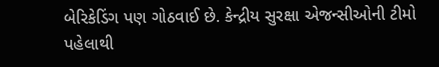બેરિકેડિંગ પણ ગોઠવાઈ છે. કેન્દ્રીય સુરક્ષા એજન્સીઓની ટીમો પહેલાથી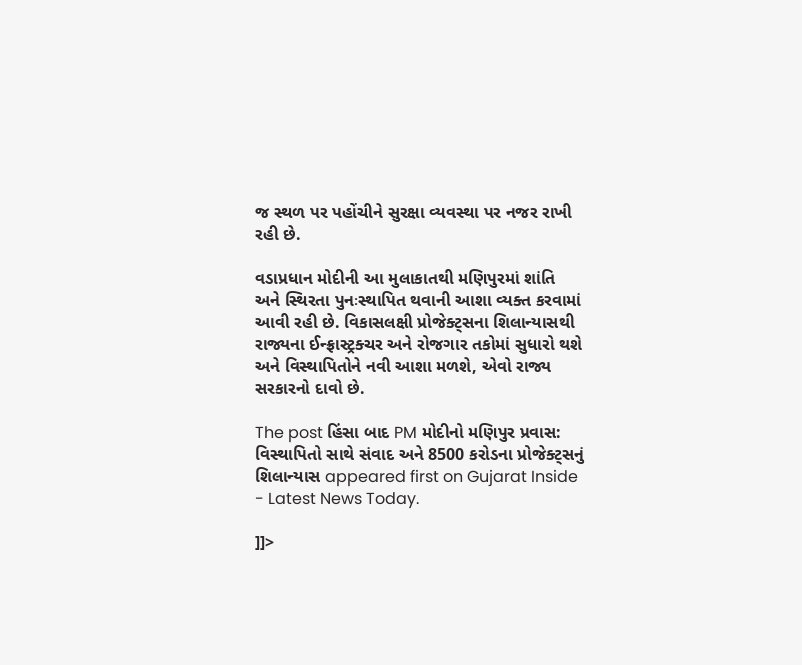જ સ્થળ પર પહોંચીને સુરક્ષા વ્યવસ્થા પર નજર રાખી રહી છે.

વડાપ્રધાન મોદીની આ મુલાકાતથી મણિપુરમાં શાંતિ અને સ્થિરતા પુનઃસ્થાપિત થવાની આશા વ્યક્ત કરવામાં આવી રહી છે. વિકાસલક્ષી પ્રોજેક્ટ્સના શિલાન્યાસથી રાજ્યના ઈન્ફ્રાસ્ટ્રક્ચર અને રોજગાર તકોમાં સુધારો થશે અને વિસ્થાપિતોને નવી આશા મળશે, એવો રાજ્ય સરકારનો દાવો છે.

The post હિંસા બાદ PM મોદીનો મણિપુર પ્રવાસ: વિસ્થાપિતો સાથે સંવાદ અને 8500 કરોડના પ્રોજેક્ટ્સનું શિલાન્યાસ appeared first on Gujarat Inside - Latest News Today.

]]>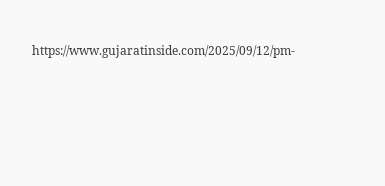https://www.gujaratinside.com/2025/09/12/pm-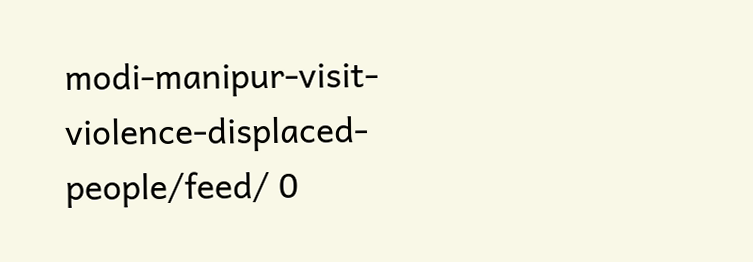modi-manipur-visit-violence-displaced-people/feed/ 0